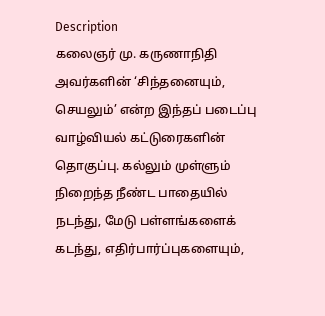Description
கலைஞர் மு. கருணாநிதி அவர்களின் ‘சிந்தனையும், செயலும்’ என்ற இந்தப் படைப்பு வாழ்வியல் கட்டுரைகளின் தொகுப்பு. கல்லும் முள்ளும் நிறைந்த நீண்ட பாதையில் நடந்து, மேடு பள்ளங்களைக் கடந்து, எதிர்பார்ப்புகளையும்,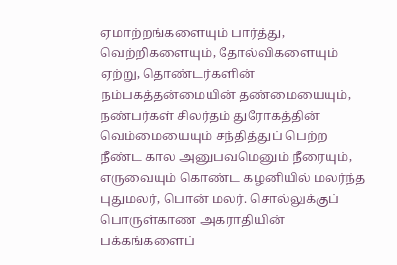ஏமாற்றங்களையும் பார்த்து, வெற்றிகளையும், தோல்விகளையும் ஏற்று, தொண்டர்களின் நம்பகத்தன்மையின் தண்மையையும், நண்பர்கள் சிலர்தம் துரோகத்தின் வெம்மையையும் சந்தித்துப் பெற்ற நீண்ட கால அனுபவமெனும் நீரையும், எருவையும் கொண்ட கழனியில் மலர்ந்த புதுமலர், பொன் மலர். சொல்லுக்குப் பொருள்காண அகராதியின் பக்கங்களைப்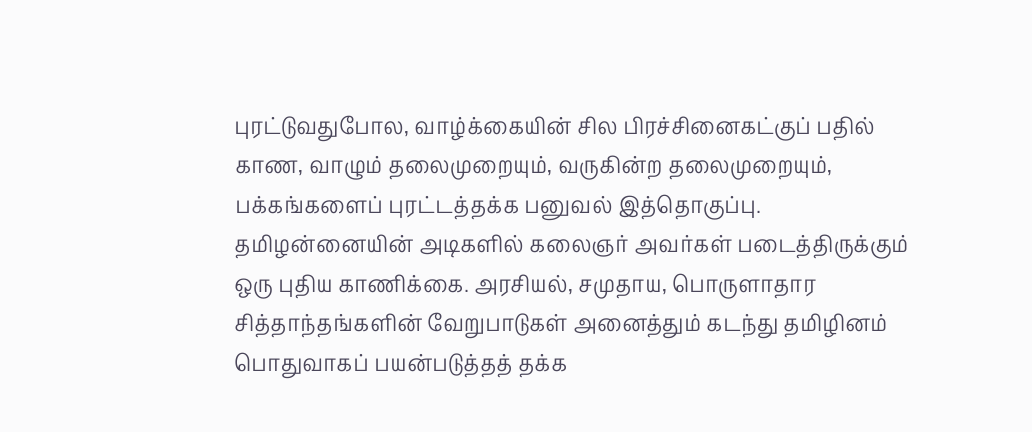புரட்டுவதுபோல, வாழ்க்கையின் சில பிரச்சினைகட்குப் பதில் காண, வாழும் தலைமுறையும், வருகின்ற தலைமுறையும், பக்கங்களைப் புரட்டத்தக்க பனுவல் இத்தொகுப்பு. தமிழன்னையின் அடிகளில் கலைஞர் அவர்கள் படைத்திருக்கும் ஒரு புதிய காணிக்கை. அரசியல், சமுதாய, பொருளாதார சித்தாந்தங்களின் வேறுபாடுகள் அனைத்தும் கடந்து தமிழினம் பொதுவாகப் பயன்படுத்தத் தக்க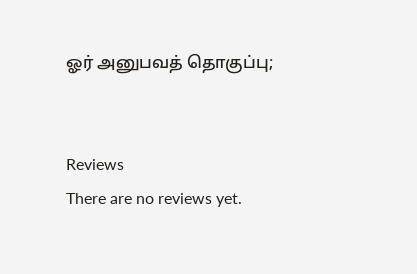ஓர் அனுபவத் தொகுப்பு;


Reviews
There are no reviews yet.